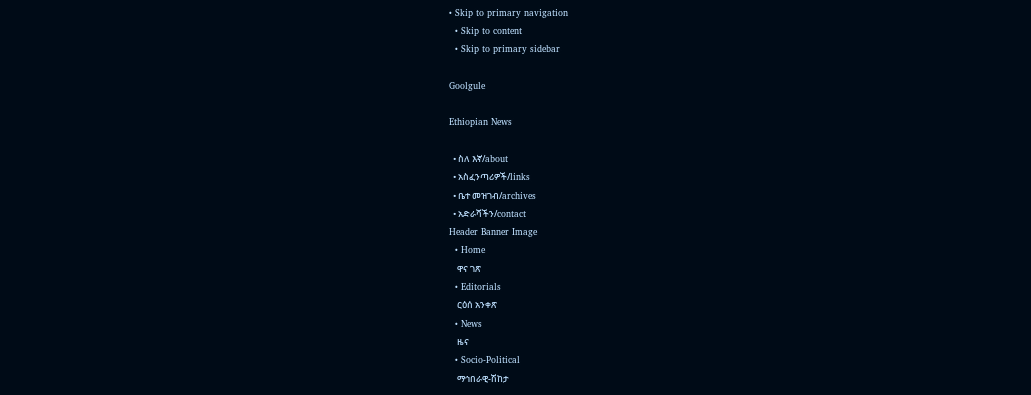• Skip to primary navigation
  • Skip to content
  • Skip to primary sidebar

Goolgule

Ethiopian News

  • ስለ እኛ/about
  • አስፈንጣሪዎች/links
  • ቤተ መዝገብ/archives
  • አድራሻችን/contact
Header Banner Image
  • Home
    ዋና ገጽ
  • Editorials
    ርዕሰ አንቀጽ
  • News
    ዜና
  • Socio-Political
    ማኅበራዊ-ሽከታ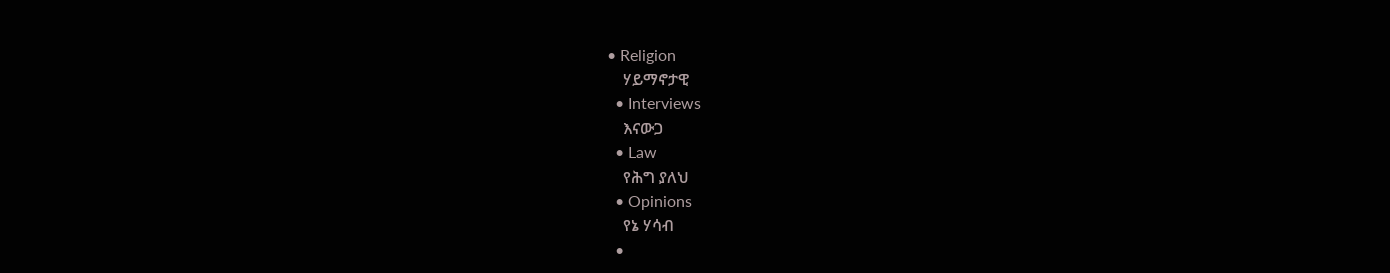• Religion
    ሃይማኖታዊ
  • Interviews
    እናውጋ
  • Law
    የሕግ ያለህ
  • Opinions
    የኔ ሃሳብ
  •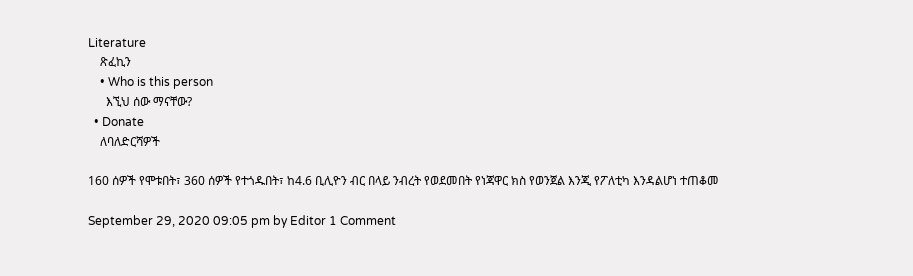Literature
    ጽፈኪን
    • Who is this person
      እኚህ ሰው ማናቸው?
  • Donate
    ለባለድርሻዎች

160 ሰዎች የሞቱበት፣ 360 ሰዎች የተጎዱበት፣ ከ4.6 ቢሊዮን ብር በላይ ንብረት የወደመበት የነጃዋር ክስ የወንጀል እንጂ የፖለቲካ እንዳልሆነ ተጠቆመ

September 29, 2020 09:05 pm by Editor 1 Comment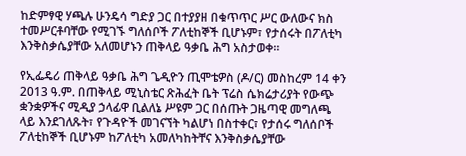ከድምፃዊ ሃጫሉ ሁንዴሳ ግድያ ጋር በተያያዘ በቁጥጥር ሥር ውለውና ክስ ተመሥርቶባቸው የሚገኙ ግለሰቦች ፖለቲከኞች ቢሆኑም፣ የታሰሩት በፖለቲካ እንቅስቃሴያቸው አለመሆኑን ጠቅላይ ዓቃቤ ሕግ አስታወቀ።

የኢፌዴሪ ጠቅላይ ዓቃቤ ሕግ ጌዲዮን ጢሞቴዎስ (ዶ/ር) መስከረም 14 ቀን 2013 ዓ.ም. በጠቅላይ ሚኒስቴር ጽሕፈት ቤት ፕሬስ ሴክሬታሪያት የውጭ ቋንቋዎችና ሚዲያ ኃላፊዋ ቢልለኔ ሥዩም ጋር በሰጡት ጋዜጣዊ መግለጫ ላይ እንደገለጹት፣ የጉዳዮች መገናኘት ካልሆነ በስተቀር፣ የታሰሩ ግለሰቦች ፖለቲከኞች ቢሆኑም ከፖለቲካ አመለካከትቸና እንቅስቃሴያቸው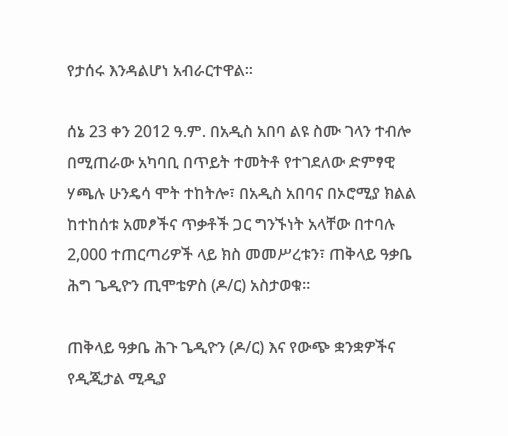የታሰሩ እንዳልሆነ አብራርተዋል።

ሰኔ 23 ቀን 2012 ዓ.ም. በአዲስ አበባ ልዩ ስሙ ገላን ተብሎ በሚጠራው አካባቢ በጥይት ተመትቶ የተገደለው ድምፃዊ ሃጫሉ ሁንዴሳ ሞት ተከትሎ፣ በአዲስ አበባና በኦሮሚያ ክልል ከተከሰቱ አመፆችና ጥቃቶች ጋር ግንኙነት አላቸው በተባሉ 2,000 ተጠርጣሪዎች ላይ ክስ መመሥረቱን፣ ጠቅላይ ዓቃቤ ሕግ ጌዲዮን ጢሞቴዎስ (ዶ/ር) አስታወቁ።

ጠቅላይ ዓቃቤ ሕጉ ጌዲዮን (ዶ/ር) እና የውጭ ቋንቋዎችና የዲጂታል ሚዲያ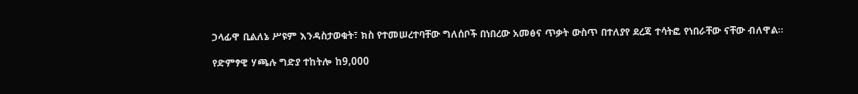ኃላፊዋ ቢልለኔ ሥዩም እንዳስታወቁት፣ ክስ የተመሠረተባቸው ግለሰቦች በነበረው አመፅና ጥቃት ውስጥ በተለያየ ደረጃ ተሳትፎ የነበራቸው ናቸው ብለዋል።

የድምፃዊ ሃጫሉ ግድያ ተከትሎ ከ9,000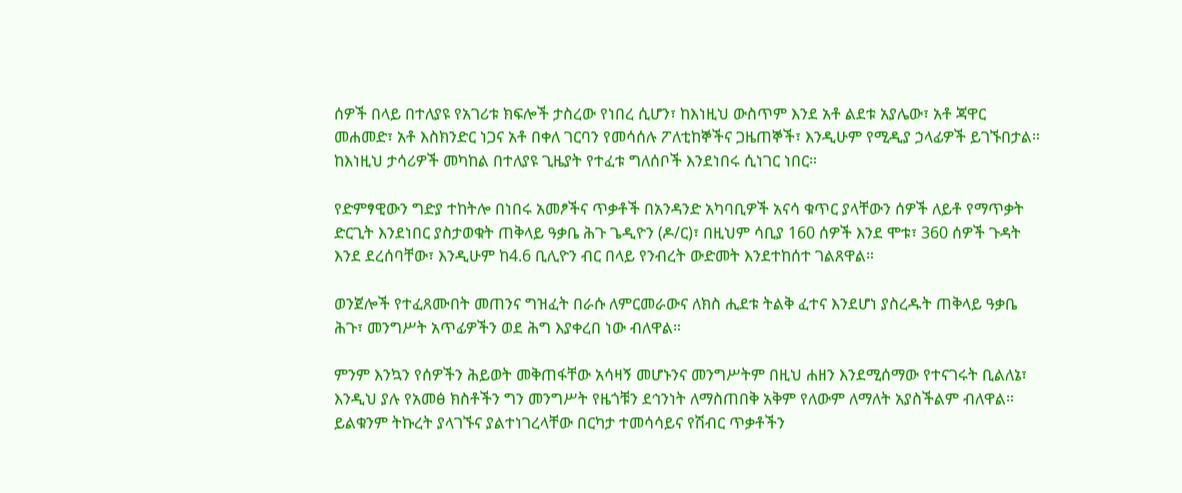ሰዎች በላይ በተለያዩ የአገሪቱ ክፍሎች ታስረው የነበረ ሲሆን፣ ከእነዚህ ውስጥም እንደ አቶ ልደቱ አያሌው፣ አቶ ጃዋር መሐመድ፣ አቶ እስክንድር ነጋና አቶ በቀለ ገርባን የመሳሰሉ ፖለቲከኞችና ጋዜጠኞች፣ እንዲሁም የሚዲያ ኃላፊዎች ይገኙበታል። ከእነዚህ ታሳሪዎች መካከል በተለያዩ ጊዜያት የተፈቱ ግለሰቦች እንደነበሩ ሲነገር ነበር።

የድምፃዊውን ግድያ ተከትሎ በነበሩ አመፆችና ጥቃቶች በአንዳንድ አካባቢዎች አናሳ ቁጥር ያላቸውን ሰዎች ለይቶ የማጥቃት ድርጊት እንደነበር ያስታወቁት ጠቅላይ ዓቃቤ ሕጉ ጌዲዮን (ዶ/ር)፣ በዚህም ሳቢያ 160 ሰዎች እንደ ሞቱ፣ 360 ሰዎች ጉዳት እንደ ደረሰባቸው፣ እንዲሁም ከ4.6 ቢሊዮን ብር በላይ የንብረት ውድመት እንደተከሰተ ገልጸዋል።

ወንጀሎች የተፈጸሙበት መጠንና ግዝፈት በራሱ ለምርመራውና ለክስ ሒደቱ ትልቅ ፈተና እንደሆነ ያስረዱት ጠቅላይ ዓቃቤ ሕጉ፣ መንግሥት አጥፊዎችን ወደ ሕግ እያቀረበ ነው ብለዋል።

ምንም እንኳን የሰዎችን ሕይወት መቅጠፋቸው አሳዛኝ መሆኑንና መንግሥትም በዚህ ሐዘን እንደሚሰማው የተናገሩት ቢልለኔ፣ እንዲህ ያሉ የአመፅ ክስቶችን ግን መንግሥት የዜጎቹን ደኅንነት ለማስጠበቅ አቅም የለውም ለማለት አያስችልም ብለዋል። ይልቁንም ትኩረት ያላገኙና ያልተነገረላቸው በርካታ ተመሳሳይና የሽብር ጥቃቶችን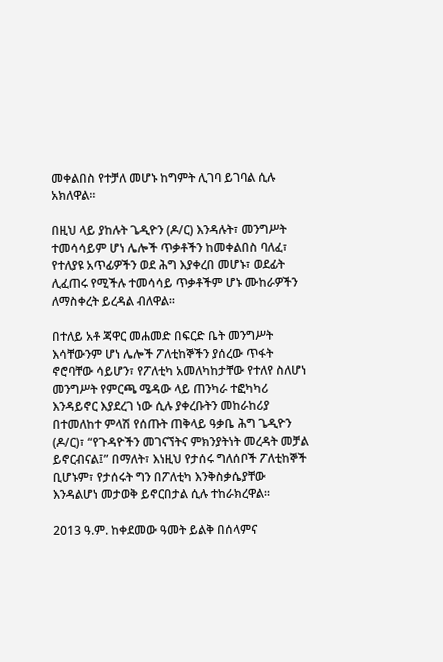መቀልበስ የተቻለ መሆኑ ከግምት ሊገባ ይገባል ሲሉ አክለዋል።

በዚህ ላይ ያከሉት ጌዲዮን (ዶ/ር) እንዳሉት፣ መንግሥት ተመሳሳይም ሆነ ሌሎች ጥቃቶችን ከመቀልበስ ባለፈ፣ የተለያዩ አጥፊዎችን ወደ ሕግ እያቀረበ መሆኑ፣ ወደፊት ሊፈጠሩ የሚችሉ ተመሳሳይ ጥቃቶችም ሆኑ ሙከራዎችን ለማስቀረት ይረዳል ብለዋል።

በተለይ አቶ ጃዋር መሐመድ በፍርድ ቤት መንግሥት እሳቸውንም ሆነ ሌሎች ፖለቲከኞችን ያሰረው ጥፋት ኖሮባቸው ሳይሆን፣ የፖለቲካ አመለካከታቸው የተለየ ስለሆነ መንግሥት የምርጫ ሜዳው ላይ ጠንካራ ተፎካካሪ እንዳይኖር እያደረገ ነው ሲሉ ያቀረቡትን መከራከሪያ በተመለከተ ምላሽ የሰጡት ጠቅላይ ዓቃቤ ሕግ ጌዲዮን (ዶ/ር)፣ “የጉዳዮችን መገናኘትና ምክንያትነት መረዳት መቻል ይኖርብናል፤” በማለት፣ እነዚህ የታሰሩ ግለሰቦች ፖለቲከኞች ቢሆኑም፣ የታሰሩት ግን በፖለቲካ እንቅስቃሴያቸው እንዳልሆነ መታወቅ ይኖርበታል ሲሉ ተከራክረዋል።

2013 ዓ.ም. ከቀደመው ዓመት ይልቅ በሰላምና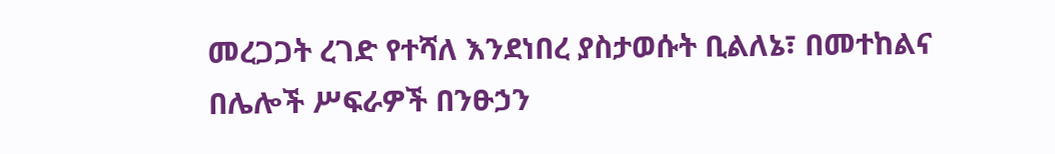መረጋጋት ረገድ የተሻለ እንደነበረ ያስታወሱት ቢልለኔ፣ በመተከልና በሌሎች ሥፍራዎች በንፁኃን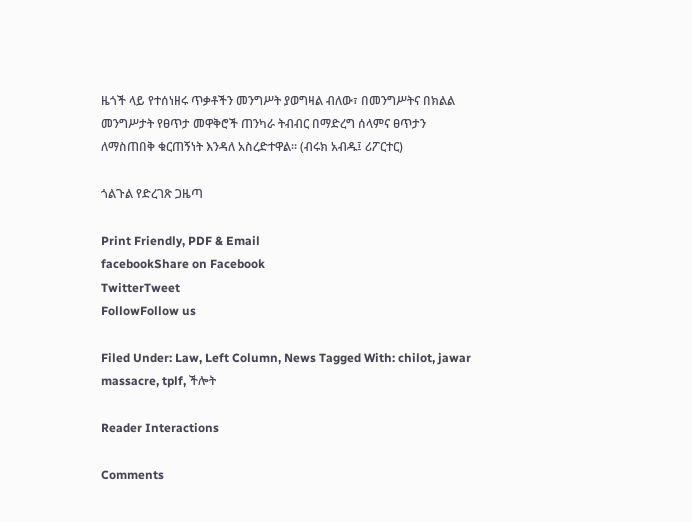ዜጎች ላይ የተሰነዘሩ ጥቃቶችን መንግሥት ያወግዛል ብለው፣ በመንግሥትና በክልል መንግሥታት የፀጥታ መዋቅሮች ጠንካራ ትብብር በማድረግ ሰላምና ፀጥታን ለማስጠበቅ ቁርጠኝነት እንዳለ አስረድተዋል። (ብሩክ አብዱ፤ ሪፖርተር)

ጎልጉል የድረገጽ ጋዜጣ

Print Friendly, PDF & Email
facebookShare on Facebook
TwitterTweet
FollowFollow us

Filed Under: Law, Left Column, News Tagged With: chilot, jawar massacre, tplf, ችሎት

Reader Interactions

Comments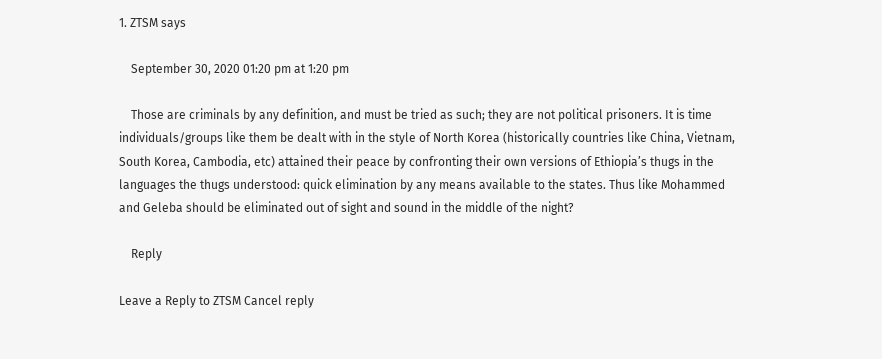1. ZTSM says

    September 30, 2020 01:20 pm at 1:20 pm

    Those are criminals by any definition, and must be tried as such; they are not political prisoners. It is time individuals/groups like them be dealt with in the style of North Korea (historically countries like China, Vietnam, South Korea, Cambodia, etc) attained their peace by confronting their own versions of Ethiopia’s thugs in the languages the thugs understood: quick elimination by any means available to the states. Thus like Mohammed and Geleba should be eliminated out of sight and sound in the middle of the night?

    Reply

Leave a Reply to ZTSM Cancel reply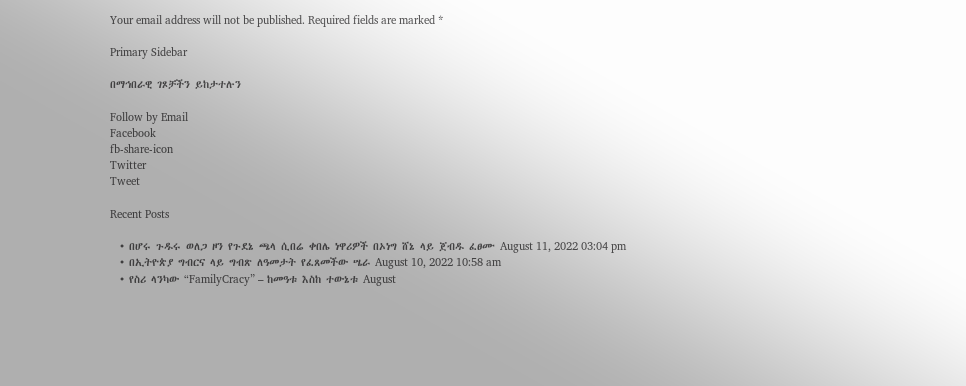Your email address will not be published. Required fields are marked *

Primary Sidebar

በማኅበራዊ ገጾቻችን ይከታተሉን

Follow by Email
Facebook
fb-share-icon
Twitter
Tweet

Recent Posts

  • በሆሩ ጉዱሩ ወለጋ ዞን የጉደኔ ጫላ ሲበሬ ቀበሌ ነዋሪዎች በኦነግ ሸኔ ላይ ጀብዱ ፈፀሙ August 11, 2022 03:04 pm
  • በኢትዮጵያ ግብርና ላይ ግብጽ ለዓመታት የፈጸመችው ሤራ August 10, 2022 10:58 am
  • የስሪ ላንካው “FamilyCracy” – ከመዓቱ እስከ ተውኔቱ August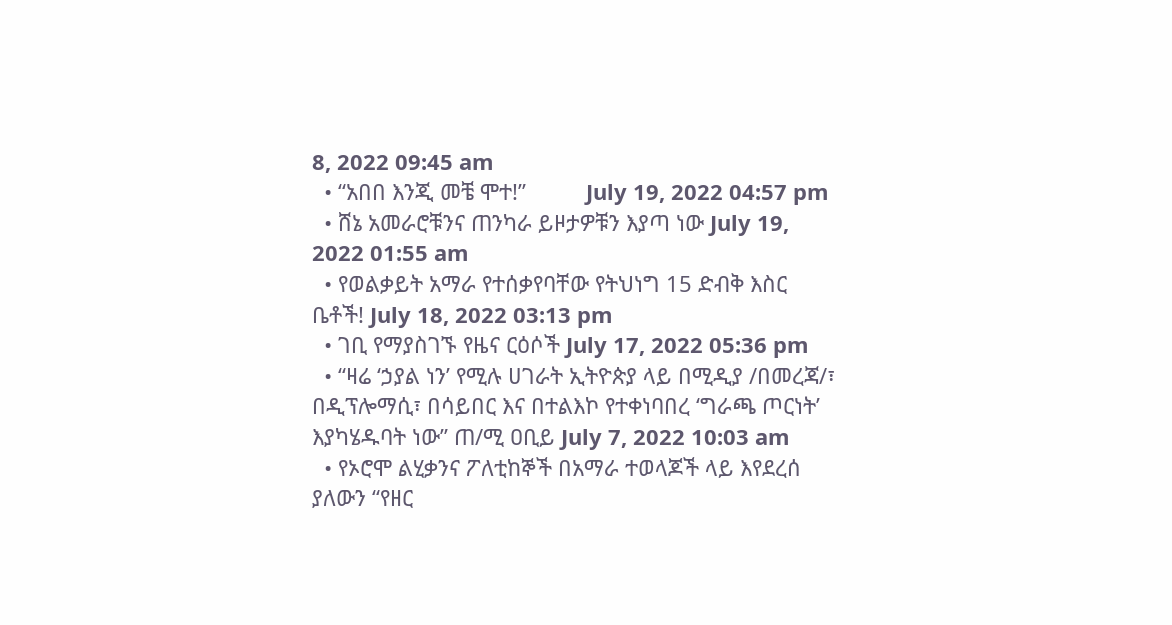8, 2022 09:45 am
  • “አበበ እንጂ መቼ ሞተ!”          July 19, 2022 04:57 pm
  • ሸኔ አመራሮቹንና ጠንካራ ይዞታዎቹን እያጣ ነው July 19, 2022 01:55 am
  • የወልቃይት አማራ የተሰቃየባቸው የትህነግ 15 ድብቅ እስር ቤቶች! July 18, 2022 03:13 pm
  • ገቢ የማያስገኙ የዜና ርዕሶች July 17, 2022 05:36 pm
  • “ዛሬ ‘ኃያል ነን’ የሚሉ ሀገራት ኢትዮጵያ ላይ በሚዲያ /በመረጃ/፣ በዲፕሎማሲ፣ በሳይበር እና በተልእኮ የተቀነባበረ ‘ግራጫ ጦርነት’ እያካሄዱባት ነው” ጠ/ሚ ዐቢይ July 7, 2022 10:03 am
  • የኦሮሞ ልሂቃንና ፖለቲከኞች በአማራ ተወላጆች ላይ እየደረሰ ያለውን “የዘር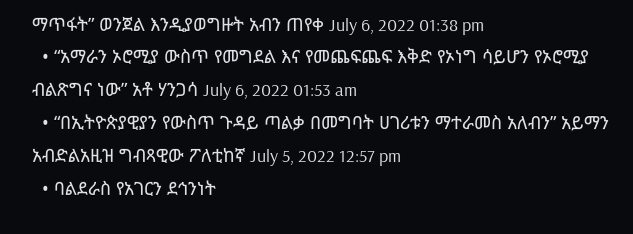ማጥፋት” ወንጀል እንዲያወግዙት አብን ጠየቀ July 6, 2022 01:38 pm
  • “አማራን ኦሮሚያ ውስጥ የመግደል እና የመጨፍጨፍ እቅድ የኦነግ ሳይሆን የኦሮሚያ ብልጽግና ነው” አቶ ሃንጋሳ July 6, 2022 01:53 am
  • “በኢትዮጵያዊያን የውስጥ ጉዳይ ጣልቃ በመግባት ሀገሪቱን ማተራመስ አለብን” አይማን አብድልአዚዝ ግብጻዊው ፖለቲከኛ July 5, 2022 12:57 pm
  • ባልደራስ የአገርን ደኅንነት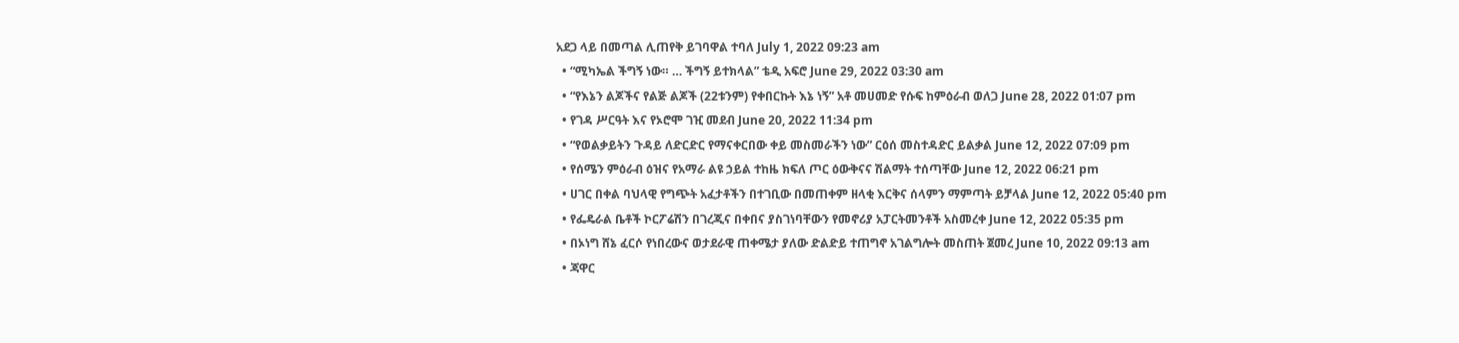አደጋ ላይ በመጣል ሊጠየቅ ይገባዋል ተባለ July 1, 2022 09:23 am
  • “ሚካኤል ችግኝ ነው። … ችግኝ ይተክላል” ቴዲ አፍሮ June 29, 2022 03:30 am
  • “የእኔን ልጆችና የልጅ ልጆች (22ቱንም) የቀበርኩት እኔ ነኝ” አቶ መሀመድ የሱፍ ከምዕራብ ወለጋ June 28, 2022 01:07 pm
  • የገዳ ሥርዓት እና የኦሮሞ ገዢ መደብ June 20, 2022 11:34 pm
  • “የወልቃይትን ጉዳይ ለድርድር የማናቀርበው ቀይ መስመራችን ነው” ርዕሰ መስተዳድር ይልቃል June 12, 2022 07:09 pm
  • የሰሜን ምዕራብ ዕዝና የአማራ ልዩ ኃይል ተከዜ ክፍለ ጦር ዕውቅናና ሽልማት ተሰጣቸው June 12, 2022 06:21 pm
  • ሀገር በቀል ባህላዊ የግጭት አፈታቶችን በተገቢው በመጠቀም ዘላቂ እርቅና ሰላምን ማምጣት ይቻላል June 12, 2022 05:40 pm
  • የፌዴራል ቤቶች ኮርፖሬሽን በገረጂና በቀበና ያስገነባቸውን የመኖሪያ አፓርትመንቶች አስመረቀ June 12, 2022 05:35 pm
  • በኦነግ ሸኔ ፈርሶ የነበረውና ወታደራዊ ጠቀሜታ ያለው ድልድይ ተጠግኖ አገልግሎት መስጠት ጀመረ June 10, 2022 09:13 am
  • ጃዋር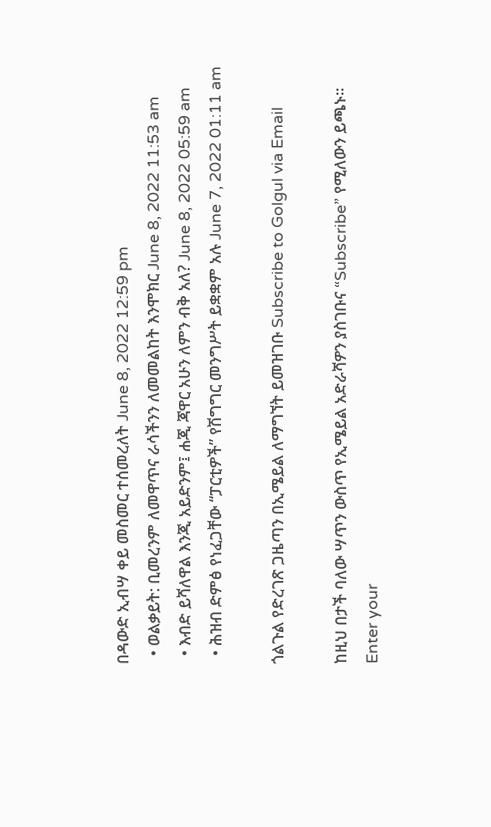በዳውድ ኢብሣ ቀይ መስመር ተሰመረለት June 8, 2022 12:59 pm
  • ወልቃይት: ቢመረንም ለመዋጥና ራሳችንን ለመመልከት እንሞክር June 8, 2022 11:53 am
  • እብድ ይሻለዋል እንጂ አይድንም፤ ሐጂ ጃዋር አሁን ለምን ብቅ አለ? June 8, 2022 05:59 am
  • ሕዝብ ድምፅ የነፈጋቸው “ፓርቲዎች” የሽግግር መንግሥት ይቋቋም አሉ June 7, 2022 01:11 am

ጎልጉል የድረገጽ ጋዜጣን በኢሜይል ለማግኘት ይመዝገቡ Subscribe to Golgul via Email

ከዚህ በታች ባለው ሣጥን ውስጥ የኢሜይል አድራሻዎን ያስገቡና “Subscribe” የሚለውን ይጫኑ፡፡
Enter your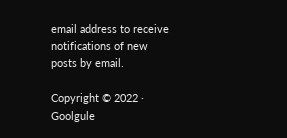email address to receive notifications of new posts by email.

Copyright © 2022 · Goolgule